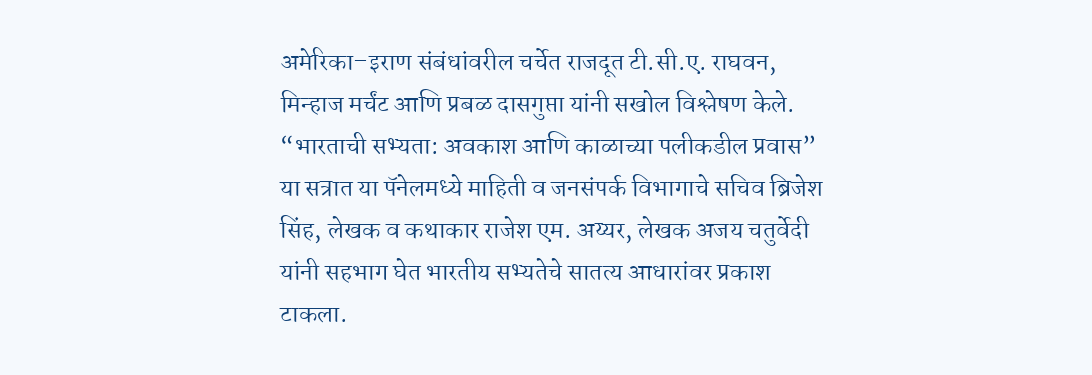अमेरिका–इराण संबंधांवरील चर्चेत राजदूत टी.सी.ए. राघवन, मिन्हाज मर्चंट आणि प्रबळ दासगुप्ता यांनी सखोल विश्लेषण केले.
“भारताची सभ्यता: अवकाश आणि काळाच्या पलीकडील प्रवास” या सत्रात या पॅनेलमध्ये माहिती व जनसंपर्क विभागाचे सचिव ब्रिजेश सिंह, लेखक व कथाकार राजेश एम. अय्यर, लेखक अजय चतुर्वेदी यांनी सहभाग घेत भारतीय सभ्यतेचे सातत्य आधारांवर प्रकाश टाकला.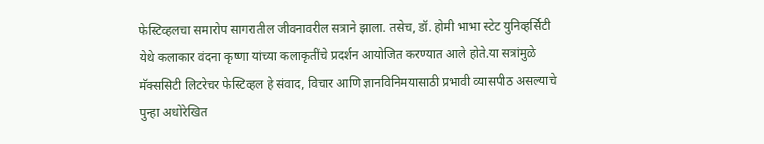फेस्टिव्हलचा समारोप सागरातील जीवनावरील सत्राने झाला. तसेच, डॉ. होमी भाभा स्टेट युनिव्हर्सिटी येथे कलाकार वंदना कृष्णा यांच्या कलाकृतींचे प्रदर्शन आयोजित करण्यात आले होते.या सत्रांमुळे मॅक्ससिटी लिटरेचर फेस्टिव्हल हे संवाद, विचार आणि ज्ञानविनिमयासाठी प्रभावी व्यासपीठ असल्याचे पुन्हा अधोरेखित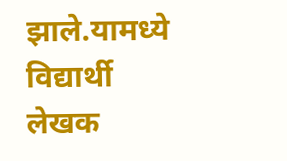झाले.यामध्ये विद्यार्थी लेखक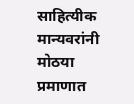साहित्यीक मान्यवरांनी मोठया प्रमाणात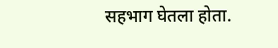सहभाग घेतला होता.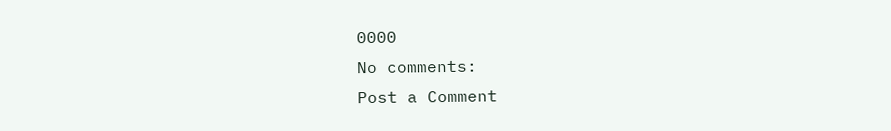0000
No comments:
Post a Comment